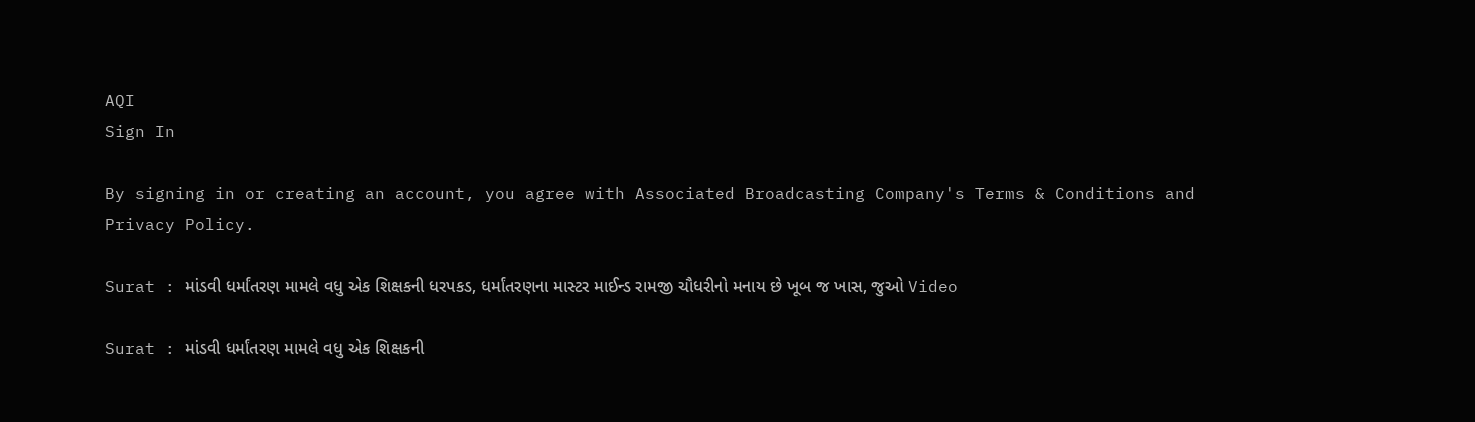AQI
Sign In

By signing in or creating an account, you agree with Associated Broadcasting Company's Terms & Conditions and Privacy Policy.

Surat : માંડવી ધર્માંતરણ મામલે વધુ એક શિક્ષકની ધરપકડ, ધર્માંતરણના માસ્ટર માઈન્ડ રામજી ચૌધરીનો મનાય છે ખૂબ જ ખાસ, જુઓ Video

Surat : માંડવી ધર્માંતરણ મામલે વધુ એક શિક્ષકની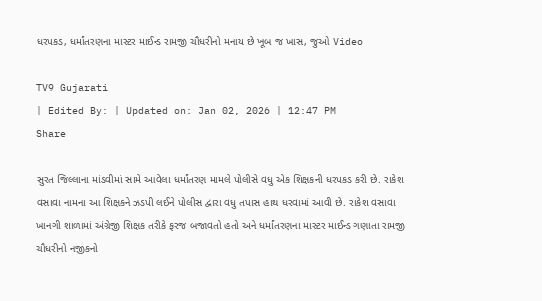ધરપકડ, ધર્માંતરણના માસ્ટર માઈન્ડ રામજી ચૌધરીનો મનાય છે ખૂબ જ ખાસ, જુઓ Video

TV9 Gujarati
| Edited By: | Updated on: Jan 02, 2026 | 12:47 PM
Share

સુરત જિલ્લાના માંડવીમાં સામે આવેલા ધર્માંતરણ મામલે પોલીસે વધુ એક શિક્ષકની ધરપકડ કરી છે. રાકેશ વસાવા નામના આ શિક્ષકને ઝડપી લઈને પોલીસ દ્વારા વધુ તપાસ હાથ ધરવામાં આવી છે. રાકેશ વસાવા ખાનગી શાળામાં અંગ્રેજી શિક્ષક તરીકે ફરજ બજાવતો હતો અને ધર્માંતરણના માસ્ટર માઈન્ડ ગણાતા રામજી ચૌધરીનો નજીકનો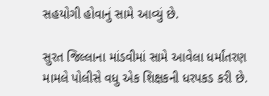સહયોગી હોવાનું સામે આવ્યું છે.

સુરત જિલ્લાના માંડવીમાં સામે આવેલા ધર્માંતરણ મામલે પોલીસે વધુ એક શિક્ષકની ધરપકડ કરી છે.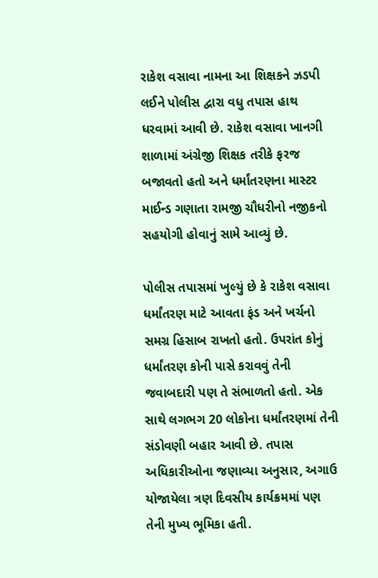રાકેશ વસાવા નામના આ શિક્ષકને ઝડપી લઈને પોલીસ દ્વારા વધુ તપાસ હાથ ધરવામાં આવી છે. રાકેશ વસાવા ખાનગી શાળામાં અંગ્રેજી શિક્ષક તરીકે ફરજ બજાવતો હતો અને ધર્માંતરણના માસ્ટર માઈન્ડ ગણાતા રામજી ચૌધરીનો નજીકનો સહયોગી હોવાનું સામે આવ્યું છે.

પોલીસ તપાસમાં ખુલ્યું છે કે રાકેશ વસાવા ધર્માંતરણ માટે આવતા ફંડ અને ખર્ચનો સમગ્ર હિસાબ રાખતો હતો. ઉપરાંત કોનું ધર્માંતરણ કોની પાસે કરાવવું તેની જવાબદારી પણ તે સંભાળતો હતો. એક સાથે લગભગ 20 લોકોના ધર્માંતરણમાં તેની સંડોવણી બહાર આવી છે. તપાસ અધિકારીઓના જણાવ્યા અનુસાર, અગાઉ યોજાયેલા ત્રણ દિવસીય કાર્યક્રમમાં પણ તેની મુખ્ય ભૂમિકા હતી.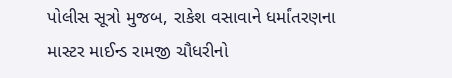પોલીસ સૂત્રો મુજબ, રાકેશ વસાવાને ધર્માંતરણના માસ્ટર માઈન્ડ રામજી ચૌધરીનો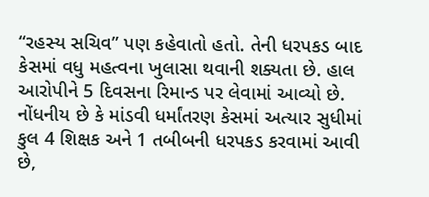“રહસ્ય સચિવ” પણ કહેવાતો હતો. તેની ધરપકડ બાદ કેસમાં વધુ મહત્વના ખુલાસા થવાની શક્યતા છે. હાલ આરોપીને 5 દિવસના રિમાન્ડ પર લેવામાં આવ્યો છે. નોંધનીય છે કે માંડવી ધર્માંતરણ કેસમાં અત્યાર સુધીમાં કુલ 4 શિક્ષક અને 1 તબીબની ધરપકડ કરવામાં આવી છે,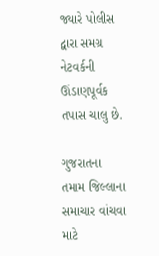જ્યારે પોલીસ દ્વારા સમગ્ર નેટવર્કની ઊંડાણપૂર્વક તપાસ ચાલુ છે.

ગુજરાતના તમામ જિલ્લાના સમાચાર વાંચવા માટે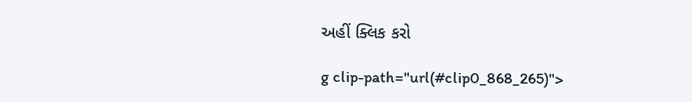અહીં ક્લિક કરો

g clip-path="url(#clip0_868_265)">